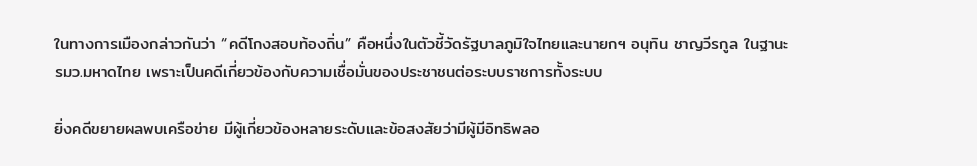ในทางการเมืองกล่าวกันว่า “คดีโกงสอบท้องถิ่น” คือหนึ่งในตัวชี้วัดรัฐบาลภูมิใจไทยและนายกฯ อนุทิน ชาญวีรกูล ในฐานะรมว.มหาดไทย เพราะเป็นคดีเกี่ยวข้องกับความเชื่อมั่นของประชาชนต่อระบบราชการทั้งระบบ

ยิ่งคดีขยายผลพบเครือข่าย มีผู้เกี่ยวข้องหลายระดับและข้อสงสัยว่ามีผู้มีอิทธิพลอ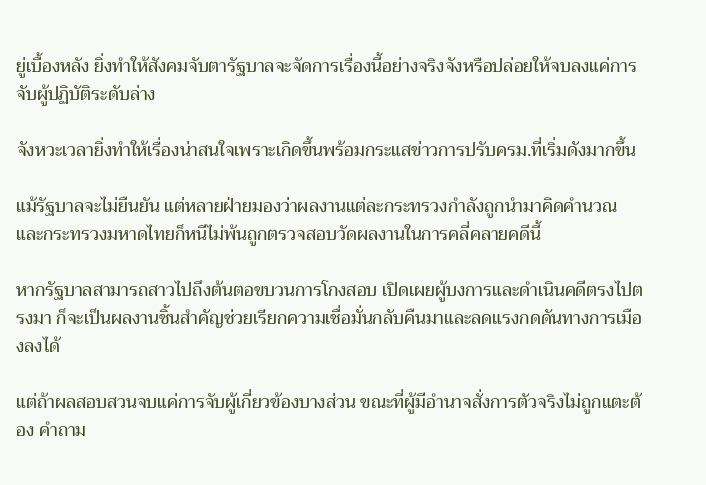ยู่เบื้องหลัง ยิ่งทำให้สังคมจับตารัฐบาลจะจัดการเรื่องนี้อย่างจริงจังหรือปล่อยให้จบลงแค่การจับผู้ปฏิบัติระดับล่าง

จังหวะเวลายิ่งทำให้เรื่องน่าสนใจเพราะเกิดขึ้นพร้อมกระแสข่าวการปรับครม.ที่เริ่มดังมากขึ้น

แม้รัฐบาลจะไม่ยืนยัน แต่หลายฝ่ายมองว่าผลงานแต่ละกระทรวงกำลังถูกนำมาคิดคำนวณ และกระทรวงมหาดไทยก็หนีไม่พ้นถูกตรวจสอบวัดผลงานในการคลี่คลายคดีนี้

หากรัฐบาลสามารถสาวไปถึงต้นตอขบวนการโกงสอบ เปิดเผยผู้บงการและดำเนินคดีตรงไปตรงมา ก็จะเป็นผลงานชิ้นสำคัญช่วยเรียกความเชื่อมั่นกลับคืนมาและลดแรงกดดันทางการเมืองลงได้

แต่ถ้าผลสอบสวนจบแค่การจับผู้เกี่ยวข้องบางส่วน ขณะที่ผู้มีอำนาจสั่งการตัวจริงไม่ถูกแตะต้อง คำถาม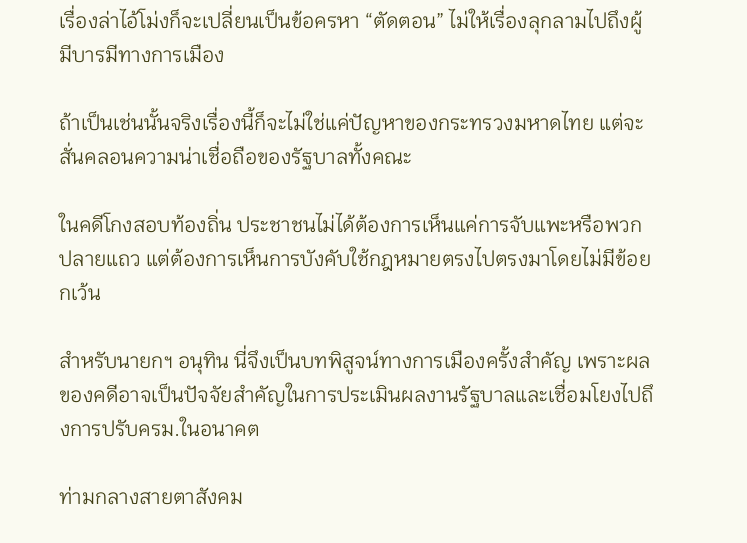เรื่องล่าไอ้โม่งก็จะเปลี่ยนเป็นข้อครหา “ตัดตอน” ไม่ให้เรื่องลุกลามไปถึงผู้มีบารมีทางการเมือง

ถ้าเป็นเช่นนั้นจริงเรื่องนี้ก็จะไม่ใช่แค่ปัญหาของกระทรวงมหาดไทย แต่จะสั่นคลอนความน่าเชื่อถือของรัฐบาลทั้งคณะ

ในคดีโกงสอบท้องถิ่น ประชาชนไม่ได้ต้องการเห็นแค่การจับแพะหรือพวกปลายแถว แต่ต้องการเห็นการบังคับใช้กฎหมายตรงไปตรงมาโดยไม่มีข้อยกเว้น

สำหรับนายกฯ อนุทิน นี่จึงเป็นบทพิสูจน์ทางการเมืองครั้งสำคัญ เพราะผลของคดีอาจเป็นปัจจัยสำคัญในการประเมินผลงานรัฐบาลและเชื่อมโยงไปถึงการปรับครม.ในอนาคต

ท่ามกลางสายตาสังคม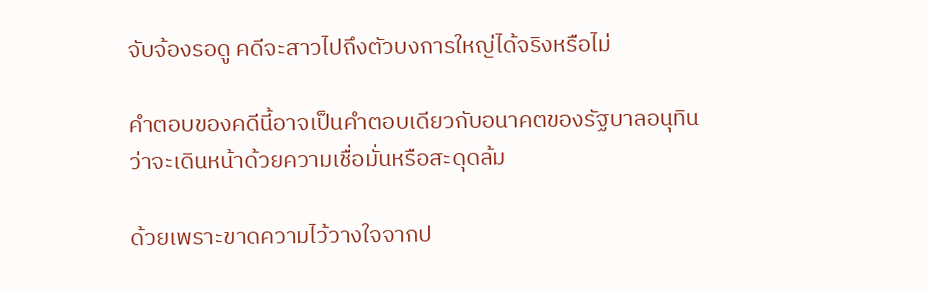จับจ้องรอดู คดีจะสาวไปถึงตัวบงการใหญ่ได้จริงหรือไม่

คำตอบของคดีนี้อาจเป็นคำตอบเดียวกับอนาคตของรัฐบาลอนุทิน ว่าจะเดินหน้าด้วยความเชื่อมั่นหรือสะดุดล้ม

ด้วยเพราะขาดความไว้วางใจจากป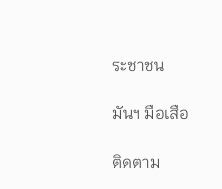ระชาชน

มันฯ มือเสือ

ติดตาม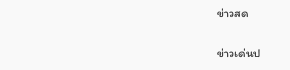ข่าวสด

ข่าวเด่นป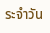ระจำวัน